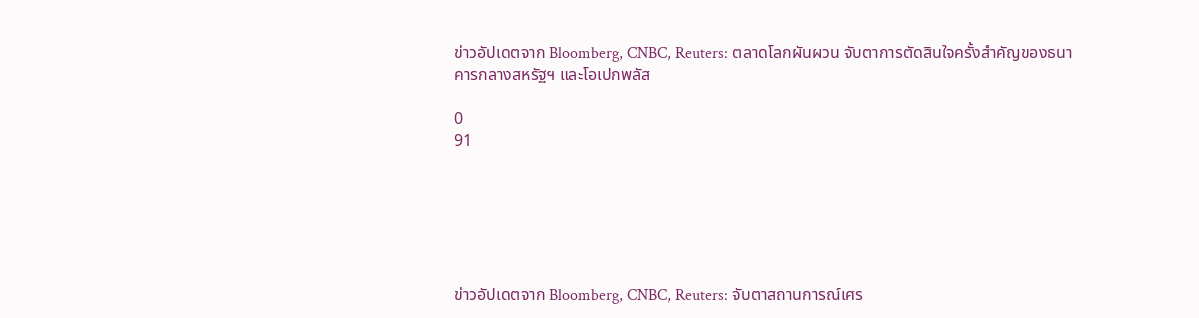ข่าวอัปเดตจาก Bloomberg, CNBC, Reuters: ตลาดโลกผันผวน จับตาการตัดสินใจครั้งสำคัญของธนาคารกลางสหรัฐฯ และโอเปกพลัส

0
91






ข่าวอัปเดตจาก Bloomberg, CNBC, Reuters: จับตาสถานการณ์เศร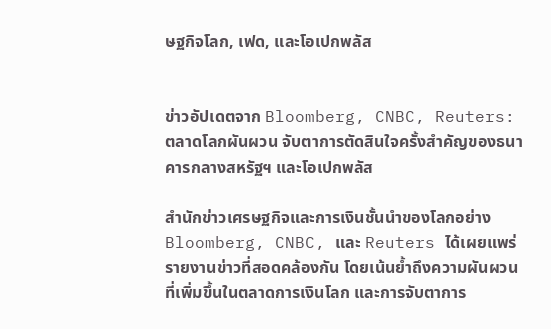ษฐกิจโลก, เฟด, และโอเปกพลัส


ข่าวอัปเดตจาก Bloomberg, CNBC, Reuters: ตลาดโลกผันผวน จับตาการตัดสินใจครั้งสำคัญของธนาคารกลางสหรัฐฯ และโอเปกพลัส

สำนักข่าวเศรษฐกิจและการเงินชั้นนำของโลกอย่าง Bloomberg, CNBC, และ Reuters ได้เผยแพร่รายงานข่าวที่สอดคล้องกัน โดยเน้นย้ำถึงความผันผวนที่เพิ่มขึ้นในตลาดการเงินโลก และการจับตาการ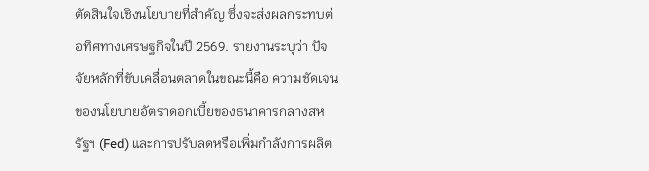ตัดสินใจเชิงนโยบายที่สำคัญ ซึ่งจะส่งผลกระทบต่อทิศทางเศรษฐกิจในปี 2569. รายงานระบุว่า ปัจจัยหลักที่ขับเคลื่อนตลาดในขณะนี้คือ ความชัดเจนของนโยบายอัตราดอกเบี้ยของธนาคารกลางสหรัฐฯ (Fed) และการปรับลดหรือเพิ่มกำลังการผลิต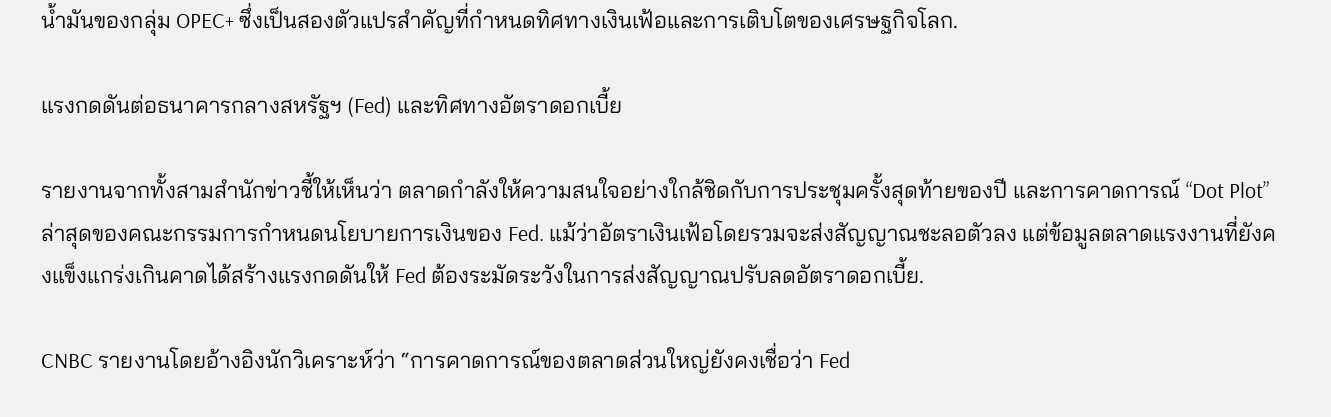น้ำมันของกลุ่ม OPEC+ ซึ่งเป็นสองตัวแปรสำคัญที่กำหนดทิศทางเงินเฟ้อและการเติบโตของเศรษฐกิจโลก.

แรงกดดันต่อธนาคารกลางสหรัฐฯ (Fed) และทิศทางอัตราดอกเบี้ย

รายงานจากทั้งสามสำนักข่าวชี้ให้เห็นว่า ตลาดกำลังให้ความสนใจอย่างใกล้ชิดกับการประชุมครั้งสุดท้ายของปี และการคาดการณ์ “Dot Plot” ล่าสุดของคณะกรรมการกำหนดนโยบายการเงินของ Fed. แม้ว่าอัตราเงินเฟ้อโดยรวมจะส่งสัญญาณชะลอตัวลง แต่ข้อมูลตลาดแรงงานที่ยังคงแข็งแกร่งเกินคาดได้สร้างแรงกดดันให้ Fed ต้องระมัดระวังในการส่งสัญญาณปรับลดอัตราดอกเบี้ย.

CNBC รายงานโดยอ้างอิงนักวิเคราะห์ว่า “การคาดการณ์ของตลาดส่วนใหญ่ยังคงเชื่อว่า Fed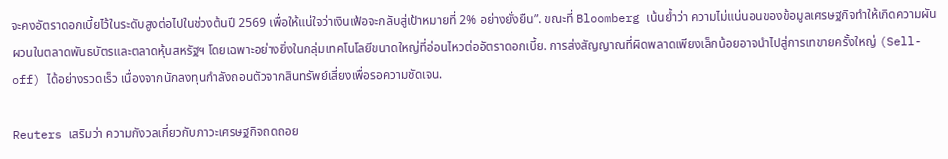จะคงอัตราดอกเบี้ยไว้ในระดับสูงต่อไปในช่วงต้นปี 2569 เพื่อให้แน่ใจว่าเงินเฟ้อจะกลับสู่เป้าหมายที่ 2% อย่างยั่งยืน”. ขณะที่ Bloomberg เน้นย้ำว่า ความไม่แน่นอนของข้อมูลเศรษฐกิจทำให้เกิดความผันผวนในตลาดพันธบัตรและตลาดหุ้นสหรัฐฯ โดยเฉพาะอย่างยิ่งในกลุ่มเทคโนโลยีขนาดใหญ่ที่อ่อนไหวต่ออัตราดอกเบี้ย. การส่งสัญญาณที่ผิดพลาดเพียงเล็กน้อยอาจนำไปสู่การเทขายครั้งใหญ่ (Sell-off) ได้อย่างรวดเร็ว เนื่องจากนักลงทุนกำลังถอนตัวจากสินทรัพย์เสี่ยงเพื่อรอความชัดเจน.

Reuters เสริมว่า ความกังวลเกี่ยวกับภาวะเศรษฐกิจถดถอย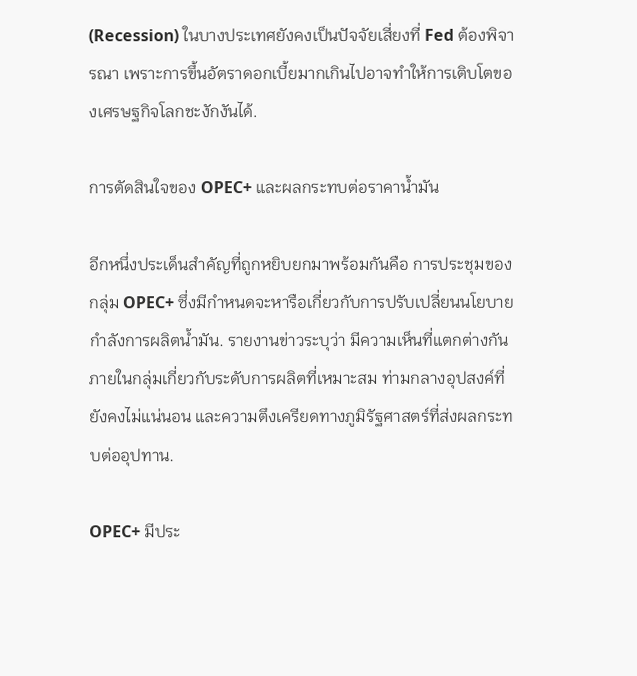(Recession) ในบางประเทศยังคงเป็นปัจจัยเสี่ยงที่ Fed ต้องพิจารณา เพราะการขึ้นอัตราดอกเบี้ยมากเกินไปอาจทำให้การเติบโตของเศรษฐกิจโลกชะงักงันได้.

การตัดสินใจของ OPEC+ และผลกระทบต่อราคาน้ำมัน

อีกหนึ่งประเด็นสำคัญที่ถูกหยิบยกมาพร้อมกันคือ การประชุมของกลุ่ม OPEC+ ซึ่งมีกำหนดจะหารือเกี่ยวกับการปรับเปลี่ยนนโยบายกำลังการผลิตน้ำมัน. รายงานข่าวระบุว่า มีความเห็นที่แตกต่างกันภายในกลุ่มเกี่ยวกับระดับการผลิตที่เหมาะสม ท่ามกลางอุปสงค์ที่ยังคงไม่แน่นอน และความตึงเครียดทางภูมิรัฐศาสตร์ที่ส่งผลกระทบต่ออุปทาน.

OPEC+ มีประ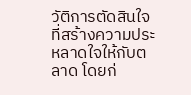วัติการตัดสินใจที่สร้างความประหลาดใจให้กับตลาด โดยก่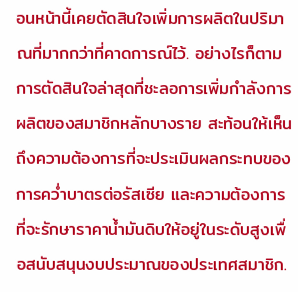อนหน้านี้เคยตัดสินใจเพิ่มการผลิตในปริมาณที่มากกว่าที่คาดการณ์ไว้. อย่างไรก็ตาม การตัดสินใจล่าสุดที่ชะลอการเพิ่มกำลังการผลิตของสมาชิกหลักบางราย สะท้อนให้เห็นถึงความต้องการที่จะประเมินผลกระทบของการคว่ำบาตรต่อรัสเซีย และความต้องการที่จะรักษาราคาน้ำมันดิบให้อยู่ในระดับสูงเพื่อสนับสนุนงบประมาณของประเทศสมาชิก.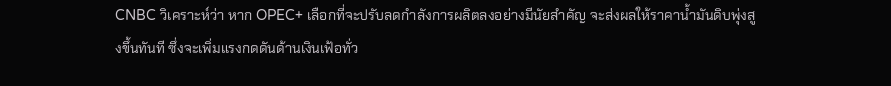CNBC วิเคราะห์ว่า หาก OPEC+ เลือกที่จะปรับลดกำลังการผลิตลงอย่างมีนัยสำคัญ จะส่งผลให้ราคาน้ำมันดิบพุ่งสูงขึ้นทันที ซึ่งจะเพิ่มแรงกดดันด้านเงินเฟ้อทั่ว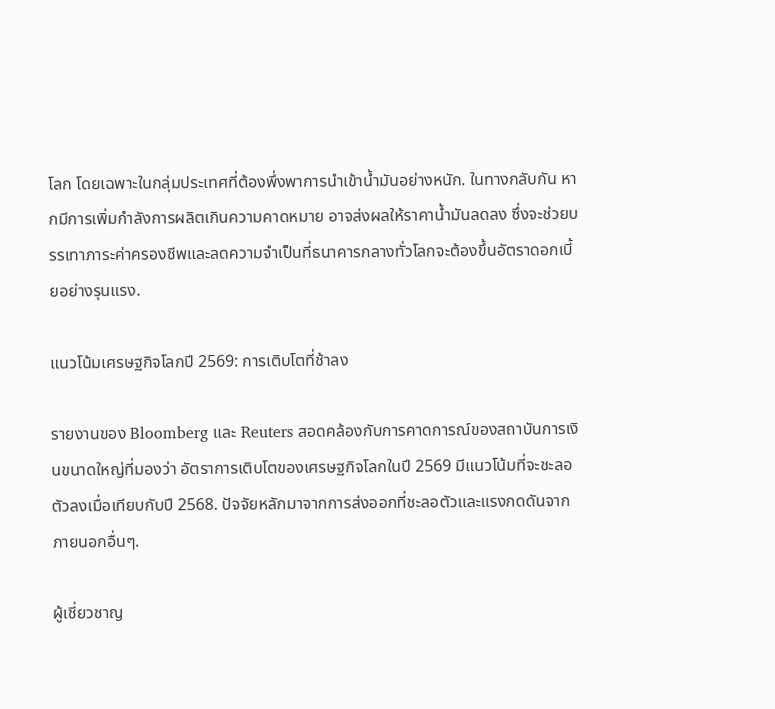โลก โดยเฉพาะในกลุ่มประเทศที่ต้องพึ่งพาการนำเข้าน้ำมันอย่างหนัก. ในทางกลับกัน หากมีการเพิ่มกำลังการผลิตเกินความคาดหมาย อาจส่งผลให้ราคาน้ำมันลดลง ซึ่งจะช่วยบรรเทาภาระค่าครองชีพและลดความจำเป็นที่ธนาคารกลางทั่วโลกจะต้องขึ้นอัตราดอกเบี้ยอย่างรุนแรง.

แนวโน้มเศรษฐกิจโลกปี 2569: การเติบโตที่ช้าลง

รายงานของ Bloomberg และ Reuters สอดคล้องกับการคาดการณ์ของสถาบันการเงินขนาดใหญ่ที่มองว่า อัตราการเติบโตของเศรษฐกิจโลกในปี 2569 มีแนวโน้มที่จะชะลอตัวลงเมื่อเทียบกับปี 2568. ปัจจัยหลักมาจากการส่งออกที่ชะลอตัวและแรงกดดันจากภายนอกอื่นๆ.

ผู้เชี่ยวชาญ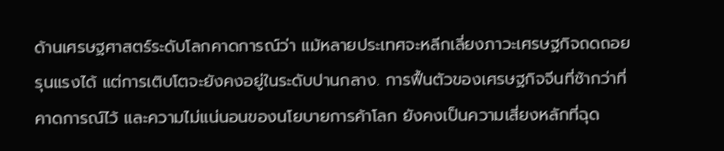ด้านเศรษฐศาสตร์ระดับโลกคาดการณ์ว่า แม้หลายประเทศจะหลีกเลี่ยงภาวะเศรษฐกิจถดถอยรุนแรงได้ แต่การเติบโตจะยังคงอยู่ในระดับปานกลาง. การฟื้นตัวของเศรษฐกิจจีนที่ช้ากว่าที่คาดการณ์ไว้ และความไม่แน่นอนของนโยบายการค้าโลก ยังคงเป็นความเสี่ยงหลักที่ฉุด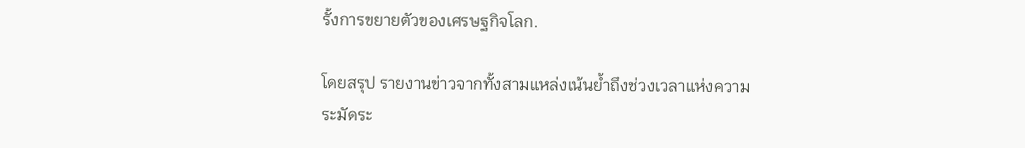รั้งการขยายตัวของเศรษฐกิจโลก.

โดยสรุป รายงานข่าวจากทั้งสามแหล่งเน้นย้ำถึงช่วงเวลาแห่งความระมัดระ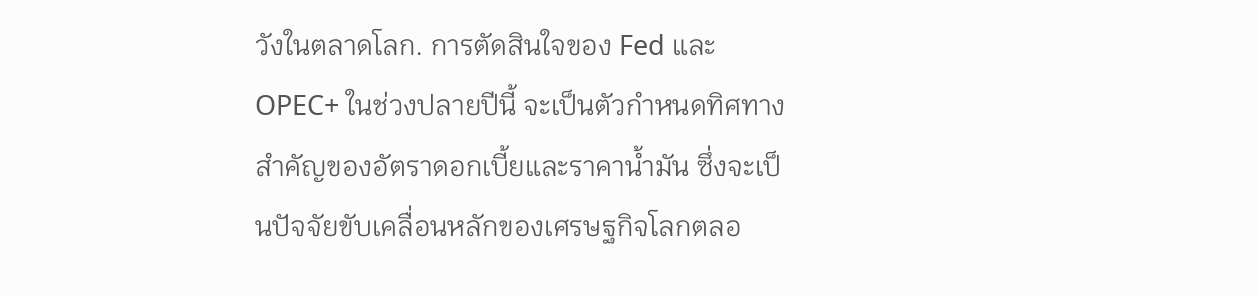วังในตลาดโลก. การตัดสินใจของ Fed และ OPEC+ ในช่วงปลายปีนี้ จะเป็นตัวกำหนดทิศทางสำคัญของอัตราดอกเบี้ยและราคาน้ำมัน ซึ่งจะเป็นปัจจัยขับเคลื่อนหลักของเศรษฐกิจโลกตลอ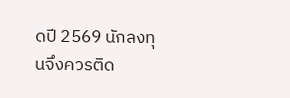ดปี 2569 นักลงทุนจึงควรติด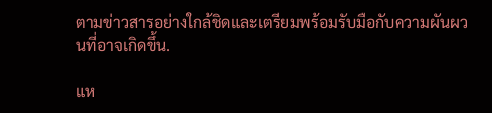ตามข่าวสารอย่างใกล้ชิดและเตรียมพร้อมรับมือกับความผันผวนที่อาจเกิดขึ้น.

แห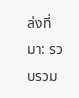ล่งที่มา: รวบรวม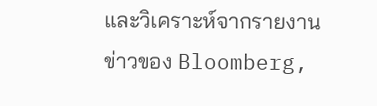และวิเคราะห์จากรายงานข่าวของ Bloomberg,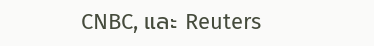CNBC, และ Reuters